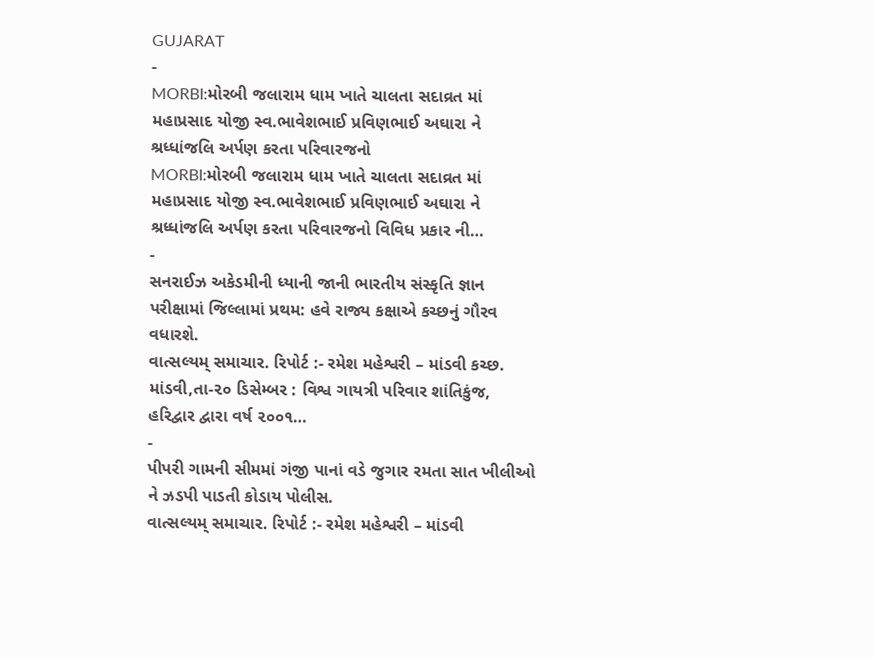GUJARAT
-
MORBI:મોરબી જલારામ ધામ ખાતે ચાલતા સદાવ્રત માં મહાપ્રસાદ યોજી સ્વ.ભાવેશભાઈ પ્રવિણભાઈ અઘારા ને શ્રધ્ધાંજલિ અર્પણ કરતા પરિવારજનો
MORBI:મોરબી જલારામ ધામ ખાતે ચાલતા સદાવ્રત માં મહાપ્રસાદ યોજી સ્વ.ભાવેશભાઈ પ્રવિણભાઈ અઘારા ને શ્રધ્ધાંજલિ અર્પણ કરતા પરિવારજનો વિવિધ પ્રકાર ની…
-
સનરાઈઝ અકેડમીની ધ્યાની જાની ભારતીય સંસ્કૃતિ જ્ઞાન પરીક્ષામાં જિલ્લામાં પ્રથમ: હવે રાજ્ય કક્ષાએ કચ્છનું ગૌરવ વધારશે.
વાત્સલ્યમ્ સમાચાર. રિપોર્ટ :- રમેશ મહેશ્વરી – માંડવી કચ્છ. માંડવી,તા-૨૦ ડિસેમ્બર : વિશ્વ ગાયત્રી પરિવાર શાંતિકુંજ, હરિદ્વાર દ્વારા વર્ષ ૨૦૦૧…
-
પીપરી ગામની સીમમાં ગંજી પાનાં વડે જુગાર રમતા સાત ખીલીઓ ને ઝડપી પાડતી કોડાય પોલીસ.
વાત્સલ્યમ્ સમાચાર. રિપોર્ટ :- રમેશ મહેશ્વરી – માંડવી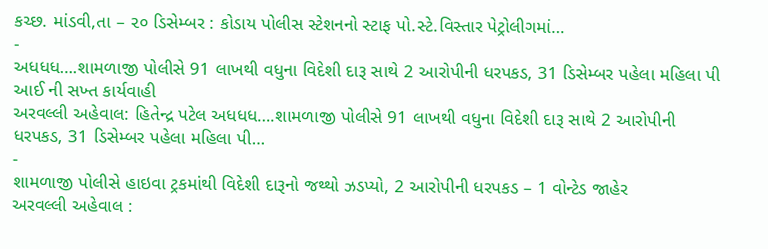કચ્છ. માંડવી,તા – ૨૦ ડિસેમ્બર : કોડાય પોલીસ સ્ટેશનનો સ્ટાફ પો.સ્ટે.વિસ્તાર પેટ્રોલીગમાં…
-
અધધધ….શામળાજી પોલીસે 91 લાખથી વધુના વિદેશી દારૂ સાથે 2 આરોપીની ધરપકડ, 31 ડિસેમ્બર પહેલા મહિલા પી આઈ ની સખ્ત કાર્યવાહી
અરવલ્લી અહેવાલ: હિતેન્દ્ર પટેલ અધધધ….શામળાજી પોલીસે 91 લાખથી વધુના વિદેશી દારૂ સાથે 2 આરોપીની ધરપકડ, 31 ડિસેમ્બર પહેલા મહિલા પી…
-
શામળાજી પોલીસે હાઇવા ટ્રકમાંથી વિદેશી દારૂનો જથ્થો ઝડપ્યો, 2 આરોપીની ધરપકડ – 1 વોન્ટેડ જાહેર
અરવલ્લી અહેવાલ :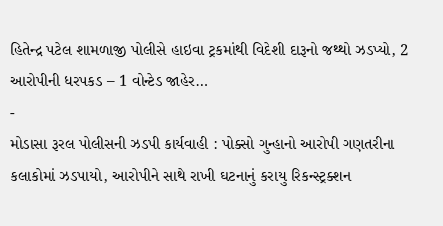હિતેન્દ્ર પટેલ શામળાજી પોલીસે હાઇવા ટ્રકમાંથી વિદેશી દારૂનો જથ્થો ઝડપ્યો, 2 આરોપીની ધરપકડ – 1 વોન્ટેડ જાહેર…
-
મોડાસા રૂરલ પોલીસની ઝડપી કાર્યવાહી : પોક્સો ગુન્હાનો આરોપી ગણતરીના કલાકોમાં ઝડપાયો, આરોપીને સાથે રાખી ઘટનાનું કરાયુ રિકન્સ્ટ્રક્શન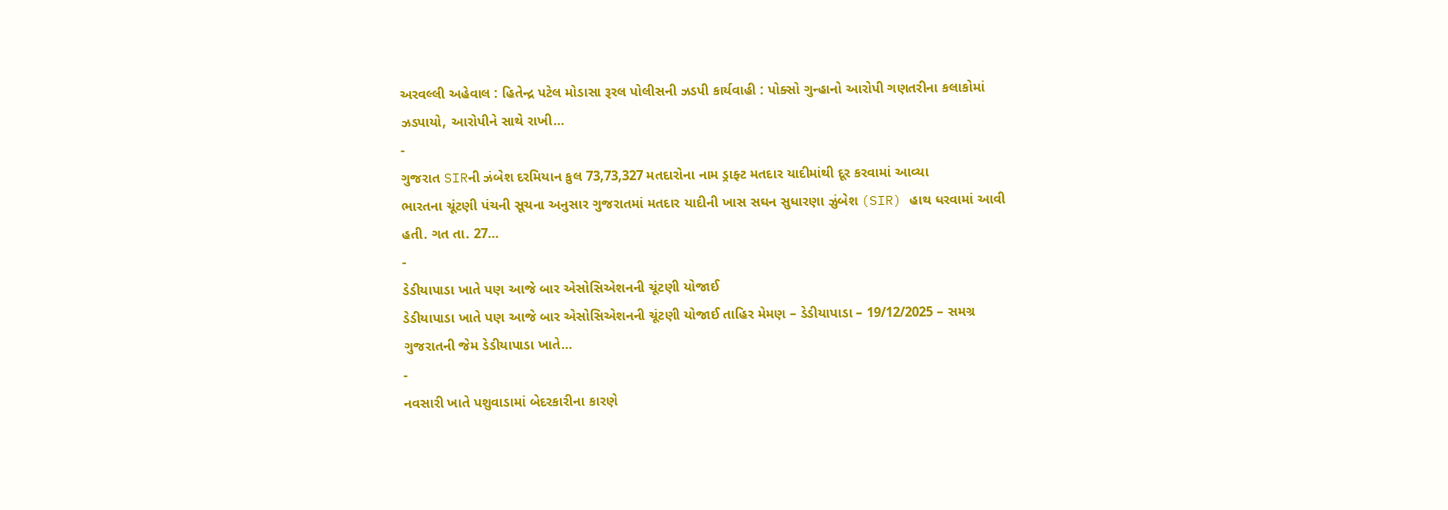અરવલ્લી અહેવાલ : હિતેન્દ્ર પટેલ મોડાસા રૂરલ પોલીસની ઝડપી કાર્યવાહી : પોક્સો ગુન્હાનો આરોપી ગણતરીના કલાકોમાં ઝડપાયો, આરોપીને સાથે રાખી…
-
ગુજરાત SIRની ઝંબેશ દરમિયાન કુલ 73,73,327 મતદારોના નામ ડ્રાફ્ટ મતદાર યાદીમાંથી દૂર કરવામાં આવ્યા
ભારતના ચૂંટણી પંચની સૂચના અનુસાર ગુજરાતમાં મતદાર યાદીની ખાસ સઘન સુધારણા ઝુંબેશ (SIR) હાથ ધરવામાં આવી હતી. ગત તા. 27…
-
ડેડીયાપાડા ખાતે પણ આજે બાર એસોસિએશનની ચૂંટણી યોજાઈ
ડેડીયાપાડા ખાતે પણ આજે બાર એસોસિએશનની ચૂંટણી યોજાઈ તાહિર મેમણ – ડેડીયાપાડા – 19/12/2025 – સમગ્ર ગુજરાતની જેમ ડેડીયાપાડા ખાતે…
-
નવસારી ખાતે પશુવાડામાં બેદરકારીના કારણે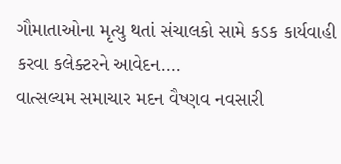ગૌમાતાઓના મૃત્યુ થતાં સંચાલકો સામે કડક કાર્યવાહી કરવા કલેક્ટરને આવેદન….
વાત્સલ્યમ સમાચાર મદન વૈષ્ણવ નવસારી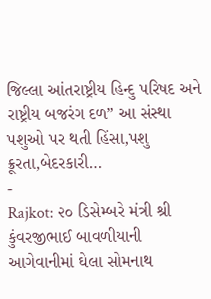જિલ્લા આંતરાષ્ટ્રીય હિન્દુ પરિષદ અને રાષ્ટ્રીય બજરંગ દળ” આ સંસ્થા પશુઓ પર થતી હિંસા,પશુ ક્રૂરતા,બેદરકારી…
-
Rajkot: ૨૦ ડિસેમ્બરે મંત્રી શ્રી કુંવરજીભાઈ બાવળીયાની આગેવાનીમાં ઘેલા સોમનાથ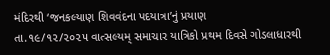મંદિરથી ‘જનકલ્યાણ શિવવંદના પદયાત્રા’નું પ્રયાણ
તા.૧૯/૧૨/૨૦૨૫ વાત્સલ્યમ્ સમાચાર યાત્રિકો પ્રથમ દિવસે ગોડલાધારથી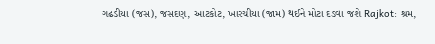ગઢડીયા (જસ), જસદણ, આટકોટ, ખારચીયા (જામ) થઈને મોટા દડવા જશે Rajkot: શ્રમ,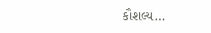કૌશલ્ય…